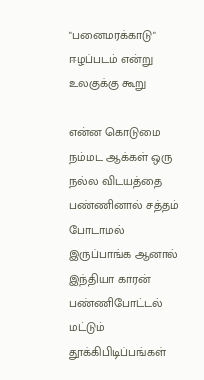"பனைமரக்காடு" ஈழப்படம் என்று உலகுக்கு கூறு

என்ன கொடுமை நம்மட ஆக்கள் ஒரு நல்ல விடயத்தை பண்ணினால் சத்தம் போடாமல் இருப்பாங்க ஆனால் இந்தியா காரன் பண்ணிபோட்டல் மட்டும் தூக்கிபிடிப்பங்கள்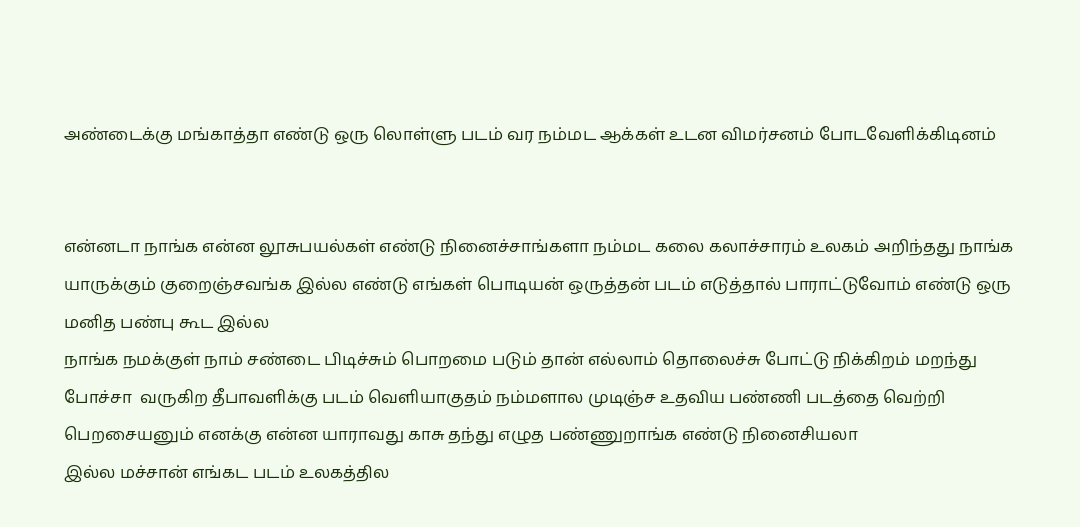அண்டைக்கு மங்காத்தா எண்டு ஒரு லொள்ளு படம் வர நம்மட ஆக்கள் உடன விமர்சனம் போடவேளிக்கிடினம்


என்னடா நாங்க என்ன லூசுபயல்கள் எண்டு நினைச்சாங்களா நம்மட கலை கலாச்சாரம் உலகம் அறிந்தது நாங்க யாருக்கும் குறைஞ்சவங்க இல்ல எண்டு எங்கள் பொடியன் ஒருத்தன் படம் எடுத்தால் பாராட்டுவோம் எண்டு ஒரு மனித பண்பு கூட இல்ல
நாங்க நமக்குள் நாம் சண்டை பிடிச்சும் பொறமை படும் தான் எல்லாம் தொலைச்சு போட்டு நிக்கிறம் மறந்து போச்சா  வருகிற தீபாவளிக்கு படம் வெளியாகுதம் நம்மளால முடிஞ்ச உதவிய பண்ணி படத்தை வெற்றி பெறசையனும் எனக்கு என்ன யாராவது காசு தந்து எழுத பண்ணுறாங்க எண்டு நினைசியலா
இல்ல மச்சான் எங்கட படம் உலகத்தில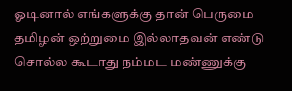ஓடினால் எங்களுக்கு தான் பெருமை தமிழன் ஒற்றுமை இல்லாதவன் எண்டு சொல்ல கூடாது நம்மட மண்ணுக்கு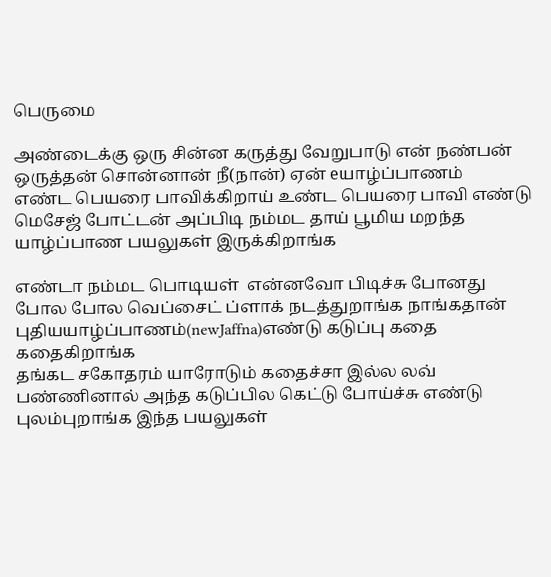பெருமை

அண்டைக்கு ஒரு சின்ன கருத்து வேறுபாடு என் நண்பன் ஒருத்தன் சொன்னான் நீ(நான்) ஏன் eயாழ்ப்பாணம்
எண்ட பெயரை பாவிக்கிறாய் உண்ட பெயரை பாவி எண்டு மெசேஜ் போட்டன் அப்பிடி நம்மட தாய் பூமிய மறந்த யாழ்ப்பாண பயலுகள் இருக்கிறாங்க

எண்டா நம்மட பொடியள்  என்னவோ பிடிச்சு போனது போல போல வெப்சைட் ப்ளாக் நடத்துறாங்க நாங்கதான் புதியயாழ்ப்பாணம்(newJaffna)எண்டு கடுப்பு கதை கதைகிறாங்க
தங்கட சகோதரம் யாரோடும் கதைச்சா இல்ல லவ் பண்ணினால் அந்த கடுப்பில கெட்டு போய்ச்சு எண்டு புலம்புறாங்க இந்த பயலுகள்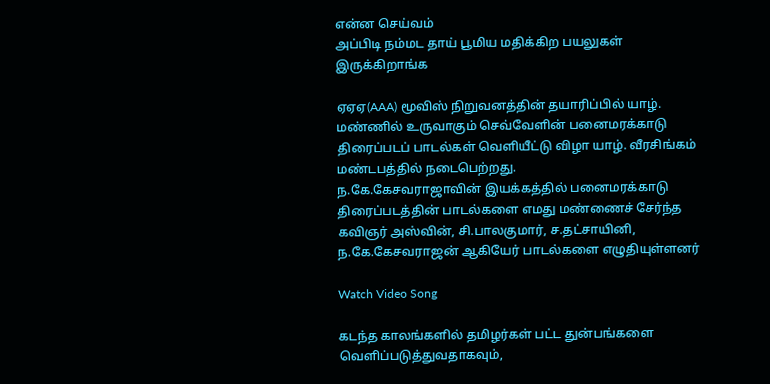என்ன செய்வம்
அப்பிடி நம்மட தாய் பூமிய மதிக்கிற பயலுகள் இருக்கிறாங்க

ஏஏஏ(AAA) மூவிஸ் நிறுவனத்தின் தயாரிப்பில் யாழ். மண்ணில் உருவாகும் செவ்வேளின் பனைமரக்காடு திரைப்படப் பாடல்கள் வெளியீட்டு விழா யாழ். வீரசிங்கம் மண்டபத்தில் நடைபெற்றது.
ந.கே.கேசவராஜாவின் இயக்கத்தில் பனைமரக்காடு திரைப்படத்தின் பாடல்களை எமது மண்ணைச் சேர்ந்த கவிஞர் அஸ்வின், சி.பாலகுமார், ச.தட்சாயினி, ந.கே.கேசவராஜன் ஆகியேர் பாடல்களை எழுதியுள்ளனர்

Watch Video Song

கடந்த காலங்களில் தமிழர்கள் பட்ட துன்பங்களை வெளிப்படுத்துவதாகவும்,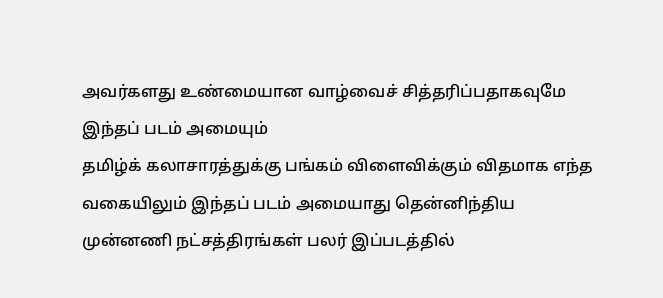அவர்களது உண்மையான வாழ்வைச் சித்தரிப்பதாகவுமே இந்தப் படம் அமையும்
தமிழ்க் கலாசாரத்துக்கு பங்கம் விளைவிக்கும் விதமாக எந்த வகையிலும் இந்தப் படம் அமையாது தென்னிந்திய  முன்னணி நட்சத்திரங்கள் பலர் இப்படத்தில்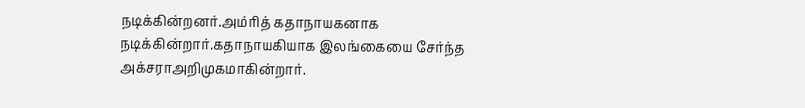நடிக்கின்றனர்.அம்ரித் கதாநாயகனாக நடிக்கின்றார்.கதாநாயகியாக இலங்கையை சேர்ந்த அக்சராஅறிமுகமாகின்றார்.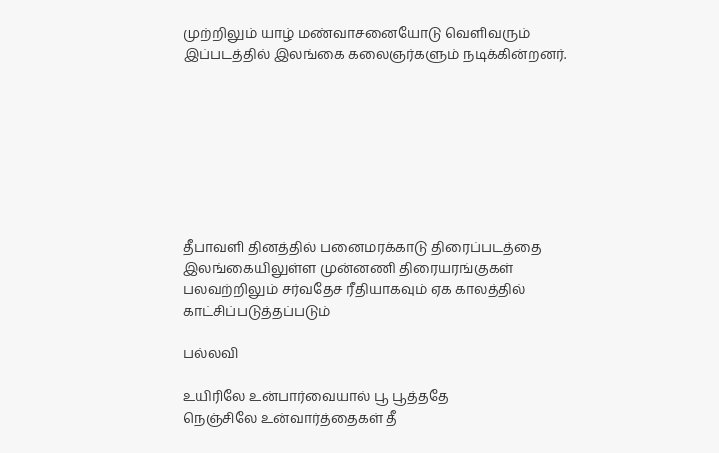முற்றிலும் யாழ் மண்வாசனையோடு வெளிவரும் இப்படத்தில் இலங்கை கலைஞர்களும் நடிக்கின்றனர்.








தீபாவளி தினத்தில் பனைமரக்காடு திரைப்படத்தை இலங்கையிலுள்ள முன்னணி திரையரங்குகள் பலவற்றிலும் சர்வதேச ரீதியாகவும் ஏக காலத்தில் காட்சிப்படுத்தப்படும்

பல்லவி

உயிரிலே உன்பார்வையால் பூ பூத்ததே
நெஞ்சிலே உன்வார்த்தைகள் தீ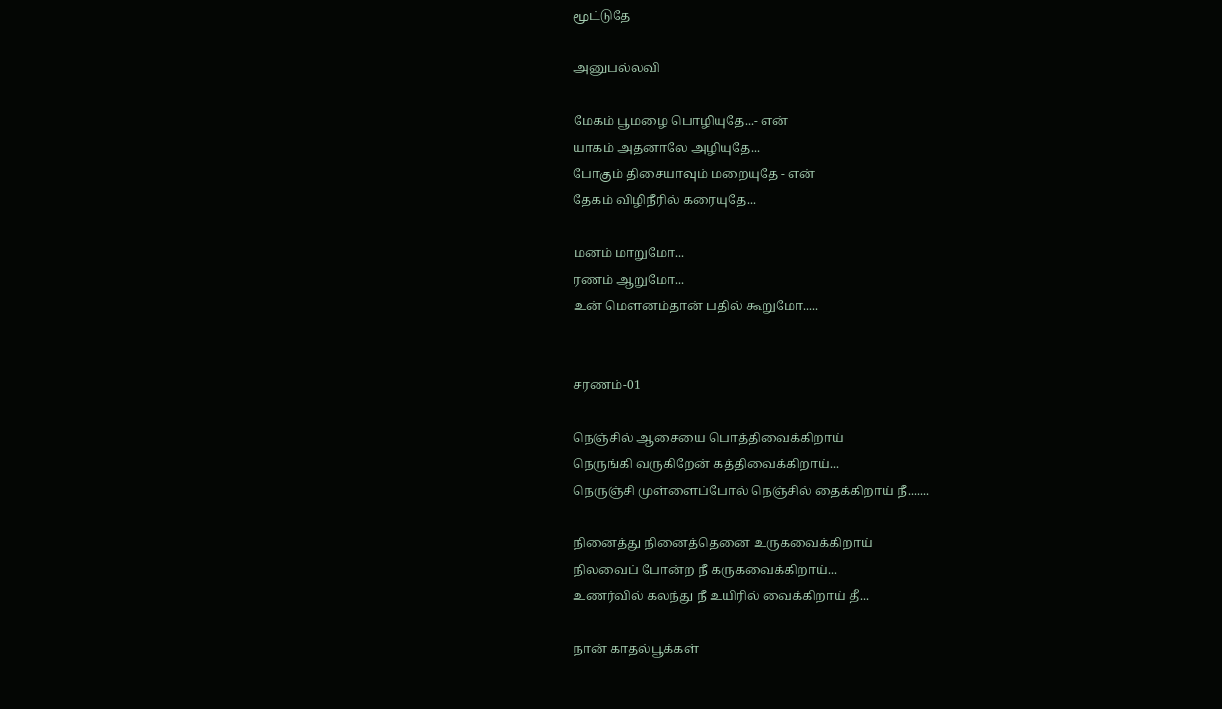மூட்டுதே

அனுபல்லவி

மேகம் பூமழை பொழியுதே...- என்
யாகம் அதனாலே அழியுதே...
போகும் திசையாவும் மறையுதே - என்
தேகம் விழிநீரில் கரையுதே...

மனம் மாறுமோ...
ரணம் ஆறுமோ...
உன் மௌனம்தான் பதில் கூறுமோ.....


சரணம்-01

நெஞ்சில் ஆசையை பொத்திவைக்கிறாய்
நெருங்கி வருகிறேன் கத்திவைக்கிறாய்...
நெருஞ்சி முள்ளைப்போல் நெஞ்சில் தைக்கிறாய் நீ.......

நினைத்து நினைத்தெனை உருகவைக்கிறாய்
நிலவைப் போன்ற நீ கருகவைக்கிறாய்...
உணர்வில் கலந்து நீ உயிரில் வைக்கிறாய் தீ...

நான் காதல்பூக்கள்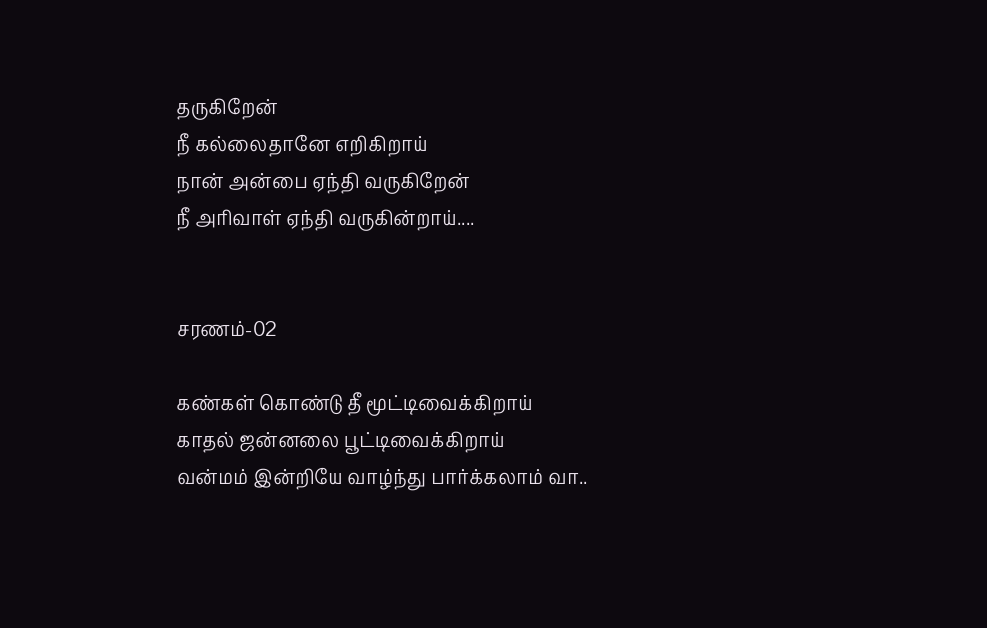தருகிறேன்
நீ கல்லைதானே எறிகிறாய்
நான் அன்பை ஏந்தி வருகிறேன்
நீ அரிவாள் ஏந்தி வருகின்றாய்....


சரணம்-02

கண்கள் கொண்டு தீ மூட்டிவைக்கிறாய்
காதல் ஜன்னலை பூட்டிவைக்கிறாய்
வன்மம் இன்றியே வாழ்ந்து பார்க்கலாம் வா..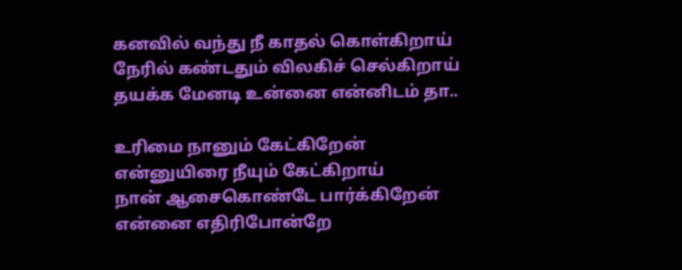கனவில் வந்து நீ காதல் கொள்கிறாய்
நேரில் கண்டதும் விலகிச் செல்கிறாய்
தயக்க மேனடி உன்னை என்னிடம் தா..

உரிமை நானும் கேட்கிறேன்
என்னுயிரை நீயும் கேட்கிறாய்
நான் ஆசைகொண்டே பார்க்கிறேன்
என்னை எதிரிபோன்றே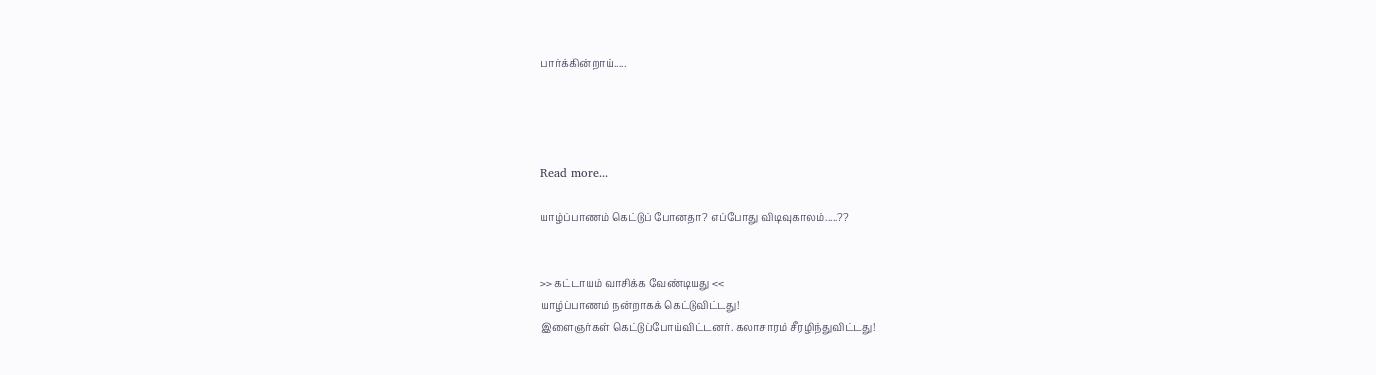பார்க்கின்றாய்.....




Read more...

யாழ்ப்பாணம் கெட்டுப் போனதா? எப்போது விடிவுகாலம்.....??


>> கட்டாயம் வாசிக்க வேண்டியது <<
யாழ்ப்பாணம் நன்றாகக் கெட்டுவிட்டது!
இளைஞர்கள் கெட்டுப்போய்விட்டனர். கலாசாரம் சீரழிந்துவிட்டது!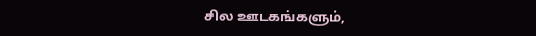சில ஊடகங்களும்,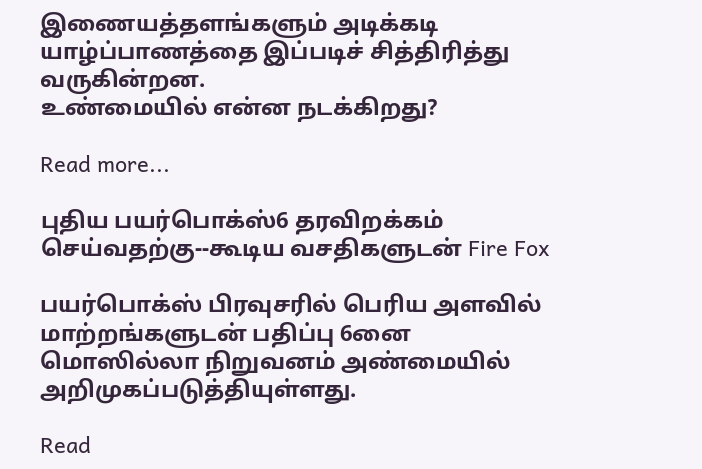இணையத்தளங்களும் அடிக்கடி யாழ்ப்பாணத்தை இப்படிச் சித்திரித்து வருகின்றன.
உண்மையில் என்ன நடக்கிறது?

Read more...

புதிய பயர்பொக்ஸ்6 தரவிறக்கம் செய்வதற்கு--கூடிய வசதிகளுடன் Fire Fox

பயர்பொக்ஸ் பிரவுசரில் பெரிய அளவில் மாற்றங்களுடன் பதிப்பு 6னை மொஸில்லா நிறுவனம் அண்மையில் அறிமுகப்படுத்தியுள்ளது.

Read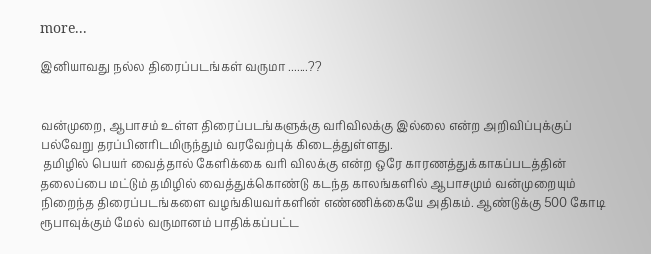more...

இனியாவது நல்ல திரைப்படங்கள் வருமா .......??


வன்முறை, ஆபாசம் உள்ள திரைப்படங்களுக்கு வரிவிலக்கு இல்லை என்ற அறிவிப்புக்குப் பல்வேறு தரப்பினரிடமிருந்தும் வரவேற்புக் கிடைத்துள்ளது.
 தமிழில் பெயர் வைத்தால் கேளிக்கை வரி விலக்கு என்ற ஒரே காரணத்துக்காகப்படத்தின் தலைப்பை மட்டும் தமிழில் வைத்துக்கொண்டு கடந்த காலங்களில் ஆபாசமும் வன்முறையும் நிறைந்த திரைப்படங்களை வழங்கியவர்களின் எண்ணிக்கையே அதிகம். ஆண்டுக்கு 500 கோடி ரூபாவுக்கும் மேல் வருமானம் பாதிக்கப்பட்ட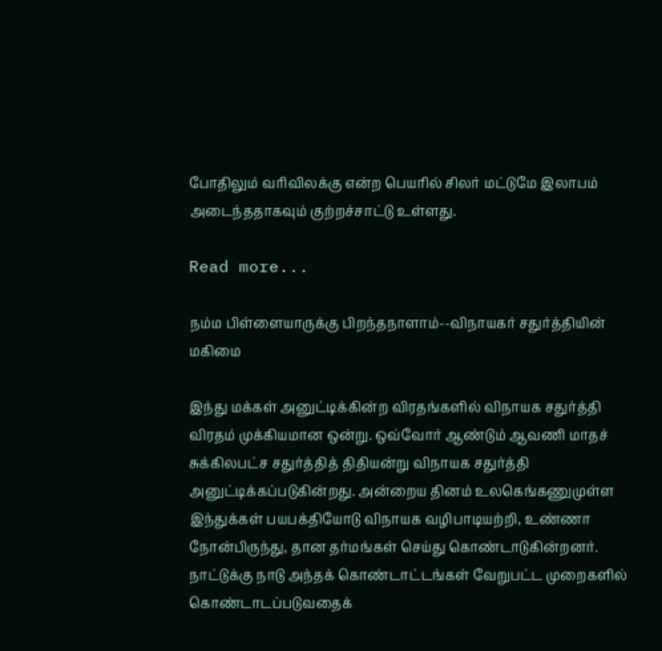போதிலும் வரிவிலக்கு என்ற பெயரில் சிலர் மட்டுமே இலாபம் அடைந்ததாகவும் குற்றச்சாட்டு உள்ளது.

Read more...

நம்ம பிள்ளையாருக்கு பிறந்தநாளாம்--விநாயகர் சதுர்த்தியின் மகிமை

இந்து மக்கள் அனுட்டிக்கின்ற விரதங்களில் விநாயக சதுர்த்தி விரதம் முக்கியமான ஒன்று. ஒவ்வோர் ஆண்டும் ஆவணி மாதச் சுக்கிலபட்ச சதுர்த்தித் திதியன்று விநாயக சதுர்த்தி அனுட்டிக்கப்படுகின்றது. அன்றைய தினம் உலகெங்கணுமுள்ள இந்துக்கள் பயபக்தியோடு விநாயக வழிபாடியற்றி, உண்ணா நோன்பிருந்து, தான தர்மங்கள் செய்து கொண்டாடுகின்றனர். நாட்டுக்கு நாடு அந்தக் கொண்டாட்டங்கள் வேறுபட்ட முறைகளில் கொண்டாடப்படுவதைக்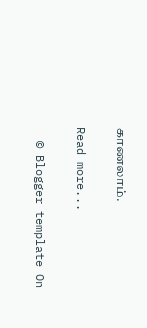காணலாம்.

Read more...

  © Blogger template On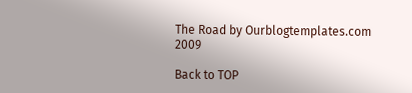The Road by Ourblogtemplates.com 2009

Back to TOP